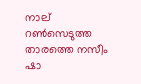നാല് റണ്‍സെടുത്ത താരത്തെ നസീം ഷാ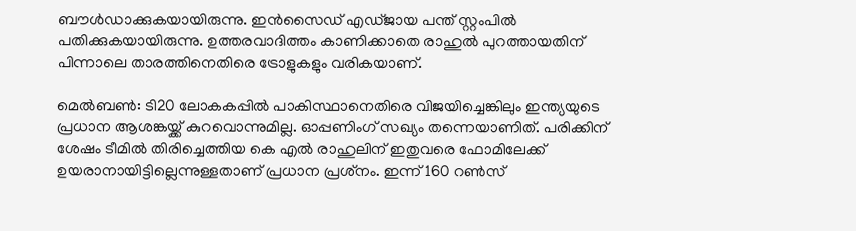ബൗള്‍ഡാക്കുകയായിരുന്നു. ഇന്‍സൈഡ് എഡ്ജായ പന്ത് സ്റ്റംപില്‍ പതിക്കുകയായിരുന്നു. ഉത്തരവാദിത്തം കാണിക്കാതെ രാഹുല്‍ പുറത്തായതിന് പിന്നാലെ താരത്തിനെതിരെ ട്രോളുകളും വരികയാണ്.

മെല്‍ബണ്‍: ടി20 ലോകകപ്പില്‍ പാകിസ്ഥാനെതിരെ വിജയിച്ചെങ്കിലും ഇന്ത്യയുടെ പ്രധാന ആശങ്കയ്ക്ക് കുറവൊന്നുമില്ല. ഓപ്പണിംഗ് സഖ്യം തന്നെയാണിത്. പരിക്കിന് ശേഷം ടീമില്‍ തിരിച്ചെത്തിയ കെ എല്‍ രാഹുലിന് ഇതുവരെ ഫോമിലേക്ക് ഉയരാനായിട്ടില്ലെന്നുള്ളതാണ് പ്രധാന പ്രശ്‌നം. ഇന്ന് 160 റണ്‍സ്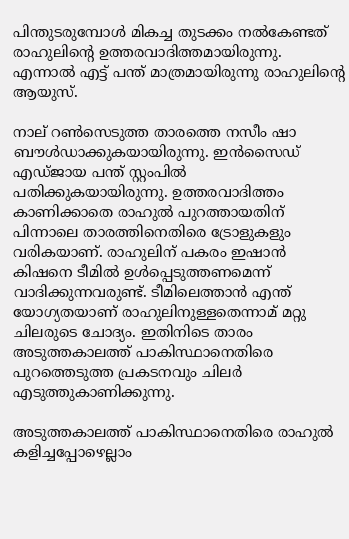പിന്തുടരുമ്പോള്‍ മികച്ച തുടക്കം നല്‍കേണ്ടത് രാഹുലിന്റെ ഉത്തരവാദിത്തമായിരുന്നു. എന്നാല്‍ എട്ട് പന്ത് മാത്രമായിരുന്നു രാഹുലിന്റെ ആയുസ്.

നാല് റണ്‍സെടുത്ത താരത്തെ നസീം ഷാ ബൗള്‍ഡാക്കുകയായിരുന്നു. ഇന്‍സൈഡ് എഡ്ജായ പന്ത് സ്റ്റംപില്‍ പതിക്കുകയായിരുന്നു. ഉത്തരവാദിത്തം കാണിക്കാതെ രാഹുല്‍ പുറത്തായതിന് പിന്നാലെ താരത്തിനെതിരെ ട്രോളുകളും വരികയാണ്. രാഹുലിന് പകരം ഇഷാന്‍ കിഷനെ ടീമില്‍ ഉള്‍പ്പെടുത്തണമെന്ന് വാദിക്കുന്നവരുണ്ട്. ടീമിലെത്താന്‍ എന്ത് യോഗ്യതയാണ് രാഹുലിനുള്ളതെന്നാമ് മറ്റു ചിലരുടെ ചോദ്യം. ഇതിനിടെ താരം അടുത്തകാലത്ത് പാകിസ്ഥാനെതിരെ പുറത്തെടുത്ത പ്രകടനവും ചിലര്‍ എടുത്തുകാണിക്കുന്നു.

അടുത്തകാലത്ത് പാകിസ്ഥാനെതിരെ രാഹുല്‍ കളിച്ചപ്പോഴെല്ലാം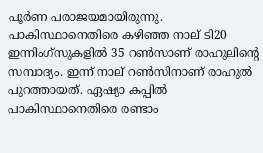പൂര്‍ണ പരാജയമായിരുന്നു. പാകിസ്ഥാനെതിരെ കഴിഞ്ഞ നാല് ടി20 ഇന്നിംഗ്‌സുകളില്‍ 35 റണ്‍സാണ് രാഹുലിന്റെ സമ്പാദ്യം. ഇന്ന് നാല് റണ്‍സിനാണ് രാഹുല്‍ പുറത്തായത്. ഏഷ്യാ കപ്പില്‍ പാകിസ്ഥാനെതിരെ രണ്ടാം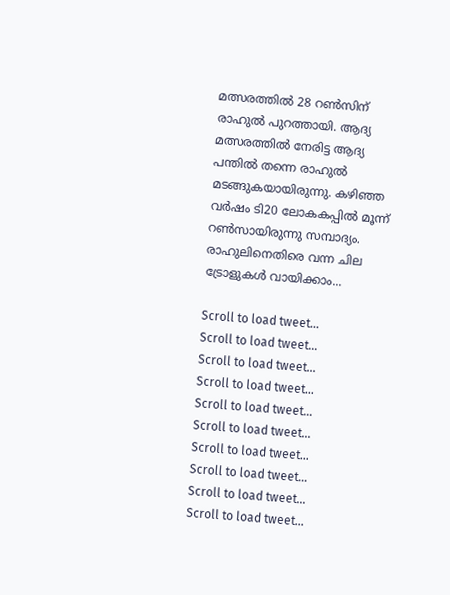മത്സരത്തില്‍ 28 റണ്‍സിന് രാഹുല്‍ പുറത്തായി. ആദ്യ മത്സരത്തില്‍ നേരിട്ട ആദ്യ പന്തില്‍ തന്നെ രാഹുല്‍ മടങ്ങുകയായിരുന്നു. കഴിഞ്ഞ വര്‍ഷം ടി20 ലോകകപ്പില്‍ മൂന്ന് റണ്‍സായിരുന്നു സമ്പാദ്യം. രാഹുലിനെതിരെ വന്ന ചില ട്രോളുകള്‍ വായിക്കാം...

Scroll to load tweet…
Scroll to load tweet…
Scroll to load tweet…
Scroll to load tweet…
Scroll to load tweet…
Scroll to load tweet…
Scroll to load tweet…
Scroll to load tweet…
Scroll to load tweet…
Scroll to load tweet…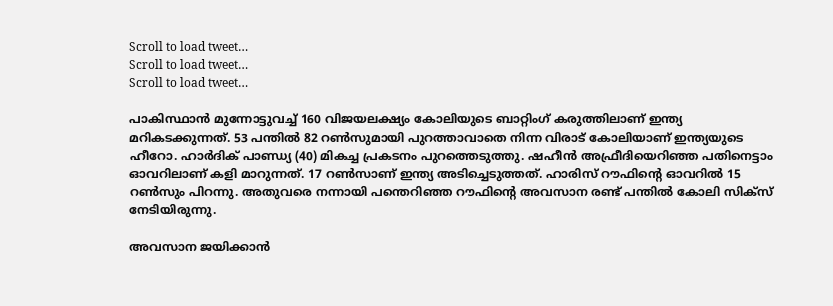Scroll to load tweet…
Scroll to load tweet…
Scroll to load tweet…

പാകിസ്ഥാന്‍ മുന്നോട്ടുവച്ച് 160 വിജയലക്ഷ്യം കോലിയുടെ ബാറ്റിംഗ് കരുത്തിലാണ് ഇന്ത്യ മറികടക്കുന്നത്. 53 പന്തില്‍ 82 റണ്‍സുമായി പുറത്താവാതെ നിന്ന വിരാട് കോലിയാണ് ഇന്ത്യയുടെ ഹീറോ. ഹാര്‍ദിക് പാണ്ഡ്യ (40) മികച്ച പ്രകടനം പുറത്തെടുത്തു. ഷഹീന്‍ അഫ്രീദിയെറിഞ്ഞ പതിനെട്ടാം ഓവറിലാണ് കളി മാറുന്നത്. 17 റണ്‍സാണ് ഇന്ത്യ അടിച്ചെടുത്തത്. ഹാരിസ് റൗഫിന്റെ ഓവറില്‍ 15 റണ്‍സും പിറന്നു. അതുവരെ നന്നായി പന്തെറിഞ്ഞ റൗഫിന്റെ അവസാന രണ്ട് പന്തില്‍ കോലി സിക്‌സ് നേടിയിരുന്നു.

അവസാന ജയിക്കാന്‍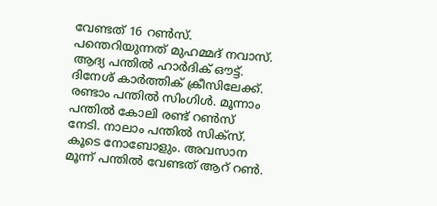വേണ്ടത് 16 റണ്‍സ്. പന്തെറിയുന്നത് മുഹമ്മദ് നവാസ്. ആദ്യ പന്തില്‍ ഹാര്‍ദിക് ഔട്ട്. ദിനേശ് കാര്‍ത്തിക് ക്രീസിലേക്ക്. രണ്ടാം പന്തില്‍ സിംഗിള്‍. മൂന്നാം പന്തില്‍ കോലി രണ്ട് റണ്‍സ് നേടി. നാലാം പന്തില്‍ സിക്‌സ്. കൂടെ നോബോളും. അവസാന മൂന്ന് പന്തില്‍ വേണ്ടത് ആറ് റണ്‍.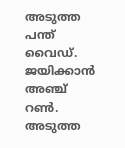അടുത്ത പന്ത് വൈഡ്. ജയിക്കാന്‍ അഞ്ച് റണ്‍. അടുത്ത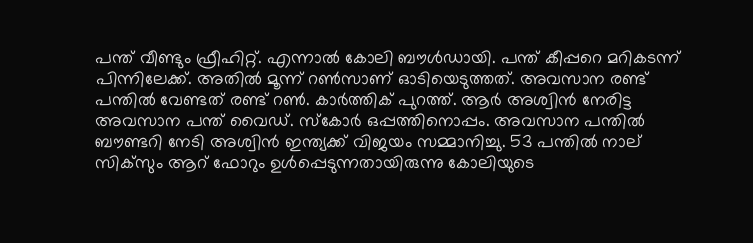പന്ത് വീണ്ടും ഫ്രീഹിറ്റ്. എന്നാല്‍ കോലി ബൗള്‍ഡായി. പന്ത് കീപ്പറെ മറികടന്ന് പിന്നിലേക്ക്. അതില്‍ മൂന്ന് റണ്‍സാണ് ഓടിയെടുത്തത്. അവസാന രണ്ട് പന്തില്‍ വേണ്ടത് രണ്ട് റണ്‍. കാര്‍ത്തിക് പുറത്ത്. ആര്‍ അശ്വിന്‍ നേരിട്ട അവസാന പന്ത് വൈഡ്. സ്‌കോര്‍ ഒപ്പത്തിനൊപ്പം. അവസാന പന്തില്‍ ബൗണ്ടറി നേടി അശ്വിന്‍ ഇന്ത്യക്ക് വിജയം സമ്മാനിച്ചു. 53 പന്തില്‍ നാല് സിക്‌സും ആറ് ഫോറും ഉള്‍പ്പെടുന്നതായിരുന്നു കോലിയുടെ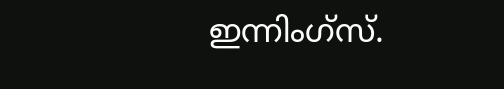ഇന്നിംഗ്‌സ്.